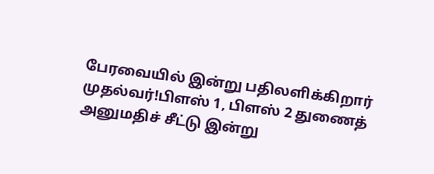பேரவையில் இன்று பதிலளிக்கிறார் முதல்வர்!பிளஸ் 1, பிளஸ் 2 துணைத் அனுமதிச் சீட்டு இன்று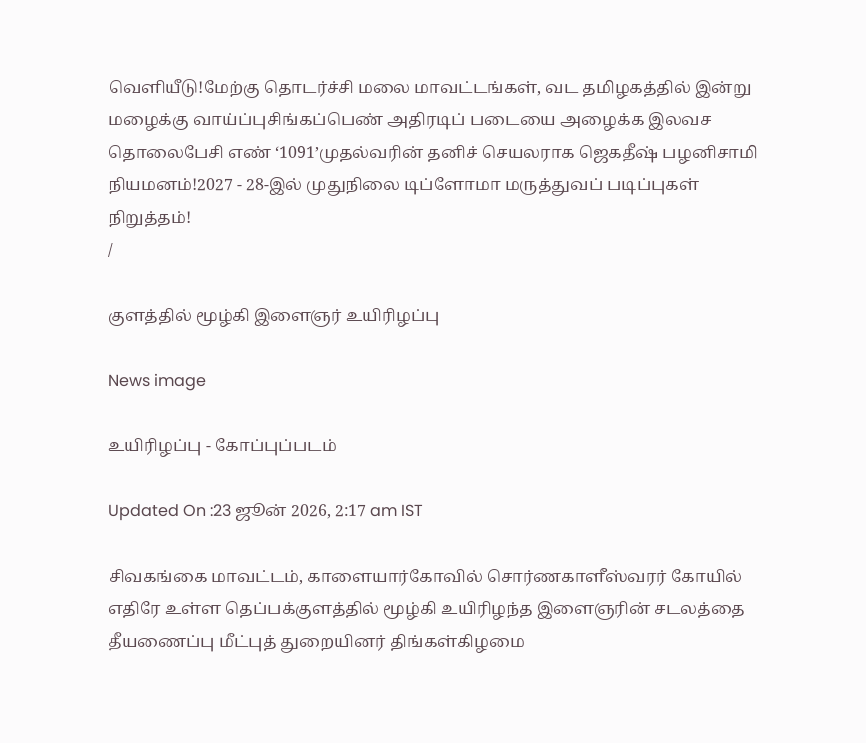வெளியீடு!மேற்கு தொடர்ச்சி மலை மாவட்டங்கள், வட தமிழகத்தில் இன்று மழைக்கு வாய்ப்புசிங்கப்பெண் அதிரடிப் படையை அழைக்க இலவச தொலைபேசி எண் ‘1091’முதல்வரின் தனிச் செயலராக ஜெகதீஷ் பழனிசாமி நியமனம்!2027 - 28-இல் முதுநிலை டிப்ளோமா மருத்துவப் படிப்புகள் நிறுத்தம்!
/

குளத்தில் மூழ்கி இளைஞர் உயிரிழப்பு

News image

உயிரிழப்பு - கோப்புப்படம்

Updated On :23 ஜூன் 2026, 2:17 am IST

சிவகங்கை மாவட்டம், காளையார்கோவில் சொர்ணகாளீஸ்வரர் கோயில் எதிரே உள்ள தெப்பக்குளத்தில் மூழ்கி உயிரிழந்த இளைஞரின் சடலத்தை தீயணைப்பு மீட்புத் துறையினர் திங்கள்கிழமை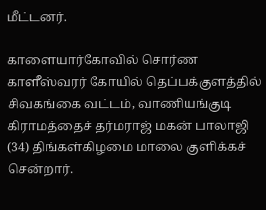மீட்டனர்.

காளையார்கோவில் சொர்ண காளீஸ்வரர் கோயில் தெப்பக்குளத்தில் சிவகங்கை வட்டம், வாணியங்குடி கிராமத்தைச் தர்மராஜ் மகன் பாலாஜி (34) திங்கள்கிழமை மாலை குளிக்கச் சென்றார்.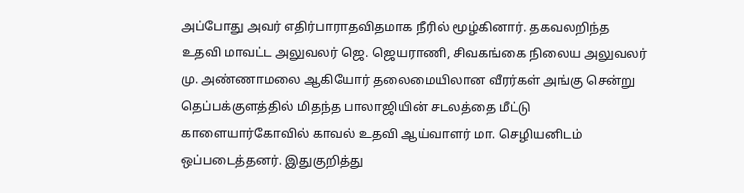அப்போது அவர் எதிர்பாராதவிதமாக நீரில் மூழ்கினார். தகவலறிந்த உதவி மாவட்ட அலுவலர் ஜெ. ஜெயராணி, சிவகங்கை நிலைய அலுவலர் மு. அண்ணாமலை ஆகியோர் தலைமையிலான வீரர்கள் அங்கு சென்று தெப்பக்குளத்தில் மிதந்த பாலாஜியின் சடலத்தை மீட்டு காளையார்கோவில் காவல் உதவி ஆய்வாளர் மா. செழியனிடம் ஒப்படைத்தனர். இதுகுறித்து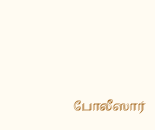போலீஸார்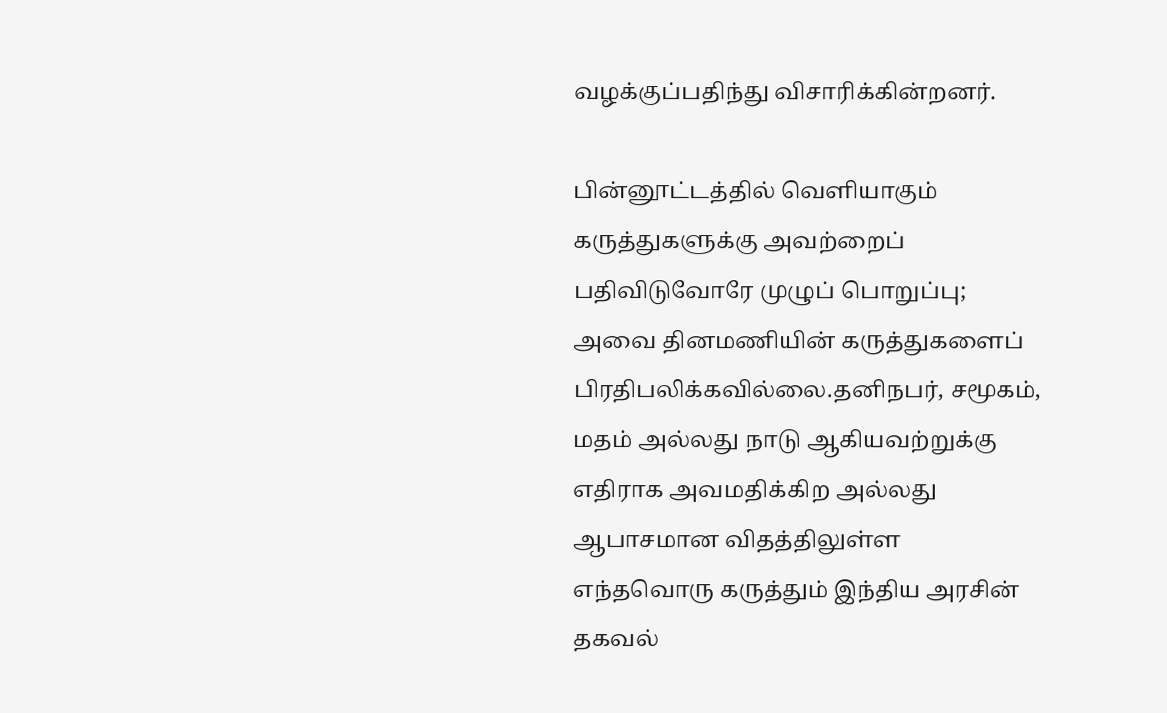வழக்குப்பதிந்து விசாரிக்கின்றனர்.

பின்னூட்டத்தில் வெளியாகும் கருத்துகளுக்கு அவற்றைப் பதிவிடுவோரே முழுப் பொறுப்பு; அவை தினமணியின் கருத்துகளைப் பிரதிபலிக்கவில்லை.தனிநபர், சமூகம், மதம் அல்லது நாடு ஆகியவற்றுக்கு எதிராக அவமதிக்கிற அல்லது ஆபாசமான விதத்திலுள்ள எந்தவொரு கருத்தும் இந்திய அரசின் தகவல்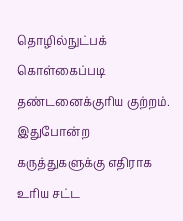தொழில்நுட்பக் கொள்கைப்படி தண்டனைக்குரிய குற்றம். இதுபோன்ற கருத்துகளுக்கு எதிராக உரிய சட்ட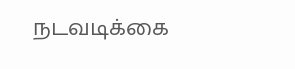நடவடிக்கை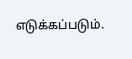எடுக்கப்படும்.